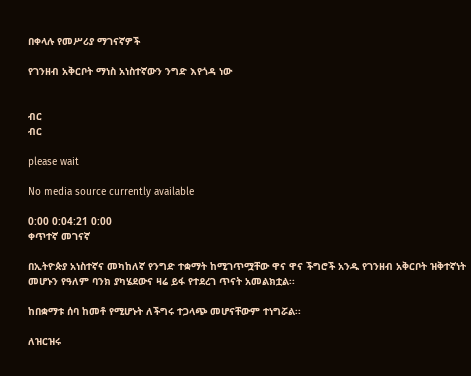በቀላሉ የመሥሪያ ማገናኛዎች

የገንዘብ አቅርቦት ማነስ አነስተኛውን ንግድ እየጎዳ ነው


ብር
ብር

please wait

No media source currently available

0:00 0:04:21 0:00
ቀጥተኛ መገናኛ

በኢትዮጵያ አነስተኛና መካከለኛ የንግድ ተቋማት ከሚገጥሟቸው ዋና ዋና ችግሮች አንዱ የገንዘብ አቅርቦት ዝቅተኛነት መሆኑን የዓለም ባንክ ያካሄደውና ዛሬ ይፋ የተደረገ ጥናት አመልክቷል፡፡

ከበቋማቱ ሰባ ከመቶ የሚሆኑት ለችግሩ ተጋላጭ መሆናቸውም ተነግሯል፡፡

ለዝርዝሩ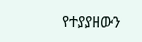የተያያዘውን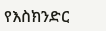የእስክንድር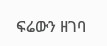ፍሬውን ዘገባ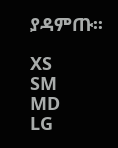ያዳምጡ፡፡

XS
SM
MD
LG